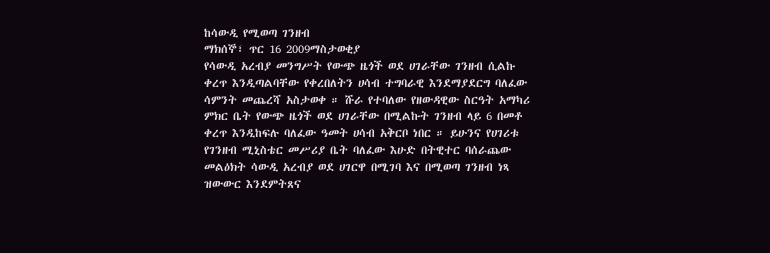ከሳውዲ የሚወጣ ገንዘብ
ማክሰኞ፣ ጥር 16 2009ማስታወቂያ
የሳውዲ አረብያ መንግሥት የውጭ ዜጎች ወደ ሀገራቸው ገንዘብ ሲልኩ ቀረጥ እንዲጣልባቸው የቀረበለትን ሀሳብ ተግባራዊ እንደማያደርግ ባለፈው ሳምንት መጨረሻ አስታወቀ ። ሹራ የተባለው የዘውዳዊው ስርዓት አማካሪ ምክር ቤት የውጭ ዜጎች ወደ ሀገራቸው በሚልኩት ገንዘብ ላይ 6 በመቶ ቀረጥ እንዲከፍሉ ባለፈው ዓመት ሀሳብ አቅርቦ ነበር ። ይሁንና የሀገሪቱ የገንዘብ ሚኒስቴር መሥሪያ ቤት ባለፈው እሁድ በትዊተር ባሰራጨው መልዕክት ሳውዲ አረብያ ወደ ሀገርዋ በሚገባ እና በሚወጣ ገንዘብ ነጻ ዝውውር እንደምትጸና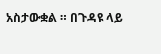አስታውቋል ። በጉዳዩ ላይ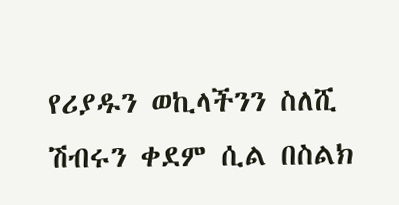የሪያዱን ወኪላችንን ስለሺ ሽብሩን ቀደም ሲል በስልክ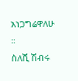አነጋግሬዋለሁ ።
ስለሺ ሽብሩ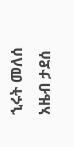ኂሩት መለሰ
አዜብ ታደሰ